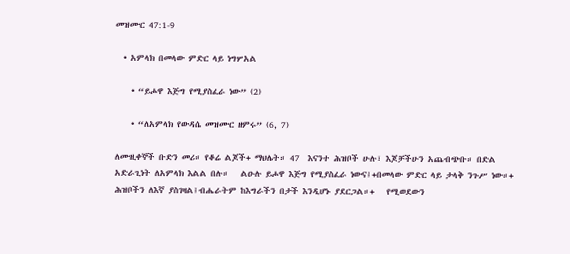መዝሙር 47:1-9

  • አምላክ በመላው ምድር ላይ ነግሦአል

    • “ይሖዋ እጅግ የሚያስፈራ ነው” (2)

    • “ለአምላክ የውዳሴ መዝሙር ዘምሩ” (6, 7)

ለሙዚቀኞች ቡድን መሪ። የቆሬ ልጆች+ ማህሌት። 47  እናንተ ሕዝቦች ሁሉ፣ እጆቻችሁን አጨብጭቡ። በድል አድራጊነት ለአምላክ እልል በሉ።   ልዑሉ ይሖዋ እጅግ የሚያስፈራ ነውና፤+በመላው ምድር ላይ ታላቅ ንጉሥ ነው።+   ሕዝቦችን ለእኛ ያስገዛል፤ብሔራትም ከእግራችን በታች እንዲሆኑ ያደርጋል።+   የሚወደውን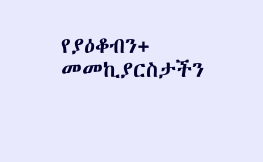የያዕቆብን+ መመኪያርስታችን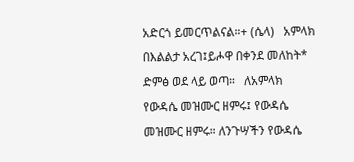አድርጎ ይመርጥልናል።+ (ሴላ)   አምላክ በእልልታ አረገ፤ይሖዋ በቀንደ መለከት* ድምፅ ወደ ላይ ወጣ።   ለአምላክ የውዳሴ መዝሙር ዘምሩ፤ የውዳሴ መዝሙር ዘምሩ። ለንጉሣችን የውዳሴ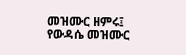መዝሙር ዘምሩ፤ የውዳሴ መዝሙር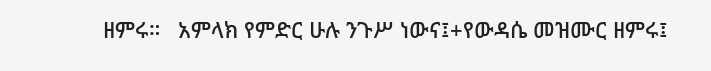ዘምሩ።   አምላክ የምድር ሁሉ ንጉሥ ነውና፤+የውዳሴ መዝሙር ዘምሩ፤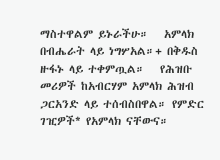ማስተዋልም ይኑራችሁ።   አምላክ በብሔራት ላይ ነግሦአል።+ በቅዱስ ዙፋኑ ላይ ተቀምጧል።   የሕዝቡ መሪዎች ከአብርሃም አምላክ ሕዝብ ጋርአንድ ላይ ተሰብስበዋል። የምድር ገዢዎች* የአምላክ ናቸውና።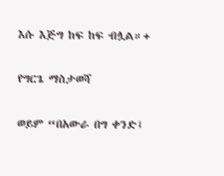እሱ እጅግ ከፍ ከፍ ብሏል።+

የግርጌ ማስታወሻ

ወይም “በአውራ በግ ቀንድ፤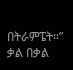በትራምፔት።”
ቃል በቃል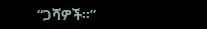“ጋሻዎች።”